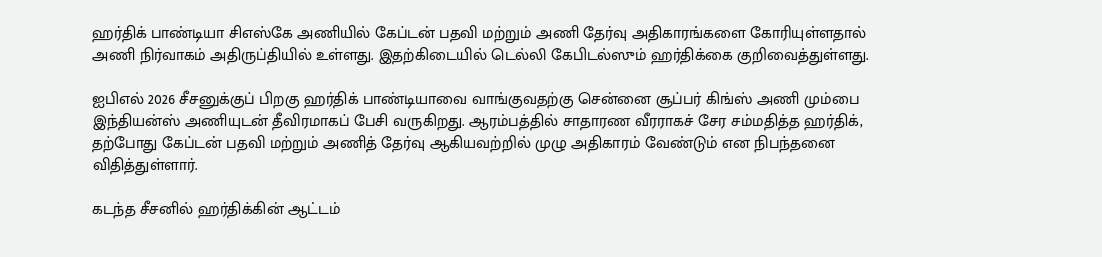ஹர்திக் பாண்டியா சிஎஸ்கே அணியில் கேப்டன் பதவி மற்றும் அணி தேர்வு அதிகாரங்களை கோரியுள்ளதால் அணி நிர்வாகம் அதிருப்தியில் உள்ளது. இதற்கிடையில் டெல்லி கேபிடல்ஸும் ஹர்திக்கை குறிவைத்துள்ளது.

ஐபிஎல் 2026 சீசனுக்குப் பிறகு ஹர்திக் பாண்டியாவை வாங்குவதற்கு சென்னை சூப்பர் கிங்ஸ் அணி மும்பை இந்தியன்ஸ் அணியுடன் தீவிரமாகப் பேசி வருகிறது. ஆரம்பத்தில் சாதாரண வீரராகச் சேர சம்மதித்த ஹர்திக், தற்போது கேப்டன் பதவி மற்றும் அணித் தேர்வு ஆகியவற்றில் முழு அதிகாரம் வேண்டும் என நிபந்தனை விதித்துள்ளார்.

கடந்த சீசனில் ஹர்திக்கின் ஆட்டம்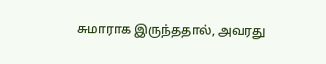சுமாராக இருந்ததால், அவரது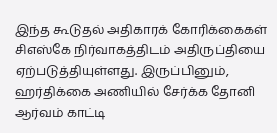இந்த கூடுதல் அதிகாரக் கோரிக்கைகள் சிஎஸ்கே நிர்வாகத்திடம் அதிருப்தியை ஏற்படுத்தியுள்ளது. இருப்பினும், ஹர்திக்கை அணியில் சேர்க்க தோனி ஆர்வம் காட்டி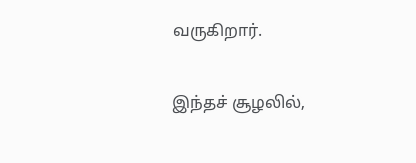வருகிறார்.

இந்தச் சூழலில்,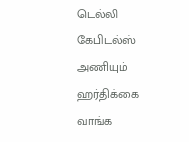டெல்லி கேபிடல்ஸ் அணியும் ஹர்திக்கை வாங்க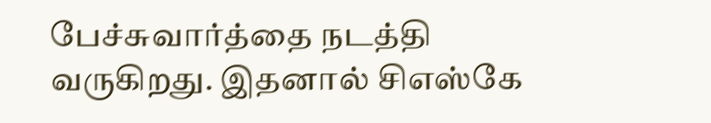பேச்சுவார்த்தை நடத்தி வருகிறது. இதனால் சிஎஸ்கே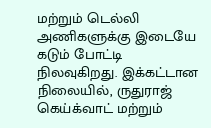மற்றும் டெல்லி அணிகளுக்கு இடையே கடும் போட்டி நிலவுகிறது. இக்கட்டான நிலையில், ருதுராஜ் கெய்க்வாட் மற்றும்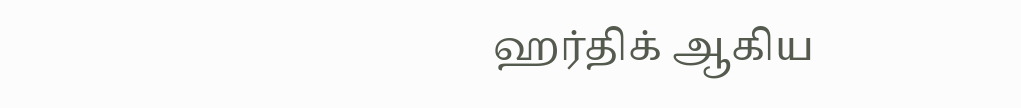ஹர்திக் ஆகிய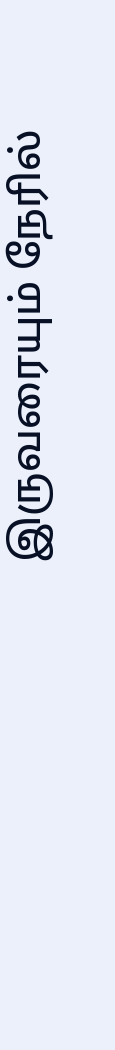இருவரையும் நேரில்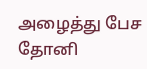அழைத்து பேச தோனி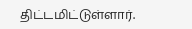திட்டமிட்டுள்ளார்.